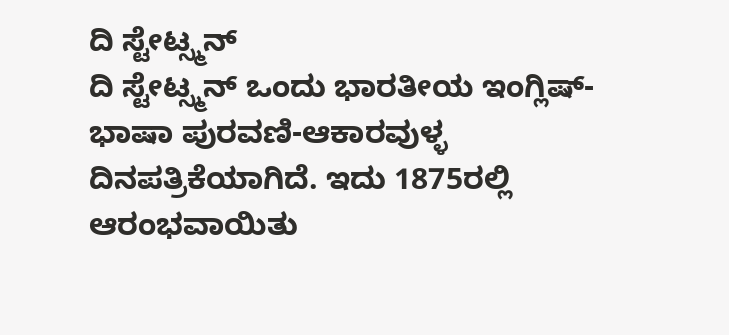ದಿ ಸ್ಟೇಟ್ಸ್ಮನ್
ದಿ ಸ್ಟೇಟ್ಸ್ಮನ್ ಒಂದು ಭಾರತೀಯ ಇಂಗ್ಲಿಷ್-ಭಾಷಾ ಪುರವಣಿ-ಆಕಾರವುಳ್ಳ ದಿನಪತ್ರಿಕೆಯಾಗಿದೆ. ಇದು 1875ರಲ್ಲಿ ಆರಂಭವಾಯಿತು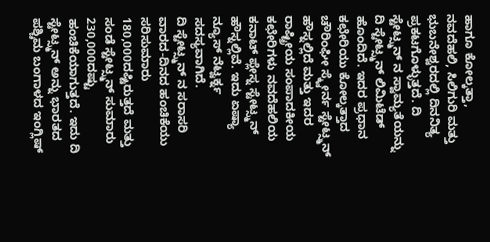ಹಾಗೂ ಕೋಲ್ಕತ್ತಾ, ನವದೆಹಲಿ, ಸಿಲಿಗುರಿ ಮತ್ತು ಭುಬನೇಶ್ವರದಲ್ಲಿ ದಿನನಿತ್ಯ ಪ್ರಕಟಗೊಳ್ಳುತ್ತದೆ. ದಿ ಸ್ಟೇಟ್ಸ್ಮನ್ ನ ಸ್ವಾಮ್ಯತೆಯನ್ನು ದಿ ಸ್ಟೇಟ್ಸ್ಮನ್ ಲಿಮಿಟೆಡ್ ಹೊಂದಿದೆ. ಇದರ ಪ್ರಧಾನ ಕಛೇರಿಯು ಕೋಲ್ಕತ್ತಾದ ಚೌರಿಂಘೀ ಸ್ಕ್ವೇರ್ನ ಸ್ಟೇಟ್ಸ್ಮನ್ ಹೌಸ್ನಲ್ಲಿದೆ ಮತ್ತು ಇದರ ರಾಷ್ಟ್ರೀಯ ಸಂಪಾದಕೀಯ ಕಛೇರಿಗಳು ನವದೆಹಲಿಯ ಕನಾಟ್ ಪ್ಲೇಸ್ನ ಸ್ಟೇಟ್ಸ್ಮನ್ ಹೌಸ್ನಲ್ಲಿವೆ. ಇದು ಏಷ್ಯಾ ನ್ಯೂಸ್ ನೆಟ್ವರ್ಕ್ನ ಸದಸ್ಯವಾಗಿದೆ.
ದಿ ಸ್ಟೇಟ್ಸ್ಮನ್ ನ ಸರಾಸರಿ ವಾರದ-ದಿನದ ಹಂಚಿಕೆಯು ಸರಿಸುಮಾರು 180,000ದಷ್ಟಿರುತ್ತದೆ ಮತ್ತು ಸಂಡೆ ಸ್ಟೇಟ್ಸ್ಮನ್ ಸುಮಾರು 230,000ದಷ್ಟು ಹಂಚಿಕೆಯಾಗುತ್ತದೆ. ಇದು ದಿ ಸ್ಟೇಟ್ಸ್ಮನ್ ಅನ್ನು ಭಾರತದ ಪಶ್ಚಿಮ ಬಂಗಾಳದ ಇಂಗ್ಲಿಷ್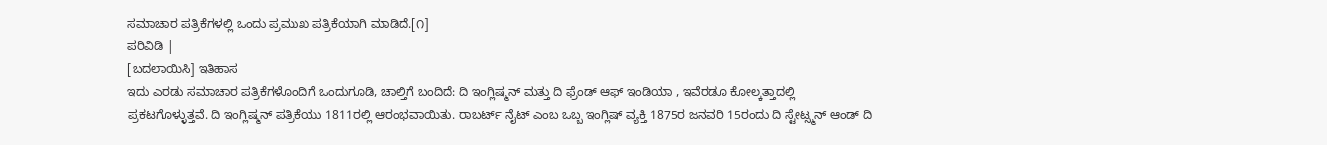ಸಮಾಚಾರ ಪತ್ರಿಕೆಗಳಲ್ಲಿ ಒಂದು ಪ್ರಮುಖ ಪತ್ರಿಕೆಯಾಗಿ ಮಾಡಿದೆ.[೧]
ಪರಿವಿಡಿ |
[ಬದಲಾಯಿಸಿ] ಇತಿಹಾಸ
ಇದು ಎರಡು ಸಮಾಚಾರ ಪತ್ರಿಕೆಗಳೊಂದಿಗೆ ಒಂದುಗೂಡಿ, ಚಾಲ್ತಿಗೆ ಬಂದಿದೆ: ದಿ ಇಂಗ್ಲಿಷ್ಮನ್ ಮತ್ತು ದಿ ಫ್ರೆಂಡ್ ಆಫ್ ಇಂಡಿಯಾ , ಇವೆರಡೂ ಕೋಲ್ಕತ್ತಾದಲ್ಲಿ ಪ್ರಕಟಗೊಳ್ಳುತ್ತವೆ. ದಿ ಇಂಗ್ಲಿಷ್ಮನ್ ಪತ್ರಿಕೆಯು 1811ರಲ್ಲಿ ಆರಂಭವಾಯಿತು. ರಾಬರ್ಟ್ ನೈಟ್ ಎಂಬ ಒಬ್ಬ ಇಂಗ್ಲಿಷ್ ವ್ಯಕ್ತಿ 1875ರ ಜನವರಿ 15ರಂದು ದಿ ಸ್ಟೇಟ್ಸ್ಮನ್ ಆಂಡ್ ದಿ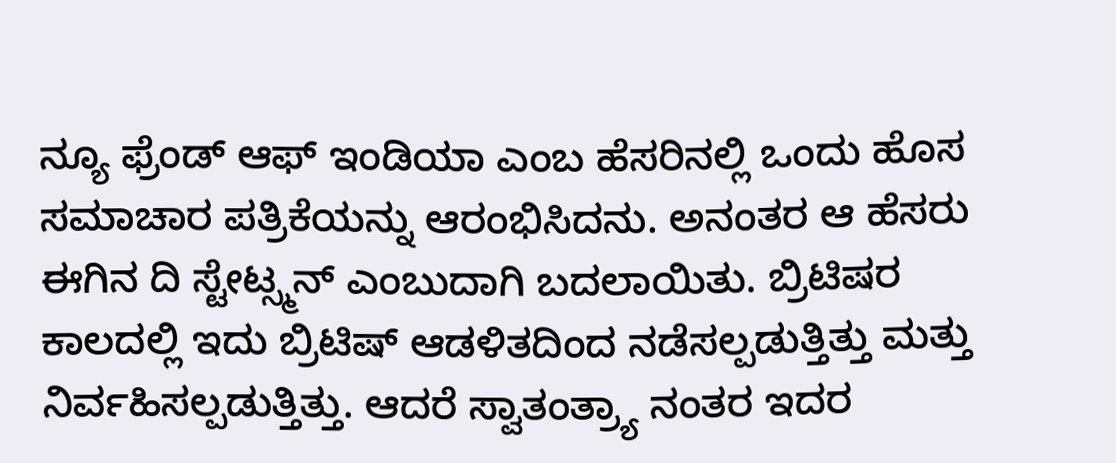ನ್ಯೂ ಫ್ರೆಂಡ್ ಆಫ್ ಇಂಡಿಯಾ ಎಂಬ ಹೆಸರಿನಲ್ಲಿ ಒಂದು ಹೊಸ ಸಮಾಚಾರ ಪತ್ರಿಕೆಯನ್ನು ಆರಂಭಿಸಿದನು. ಅನಂತರ ಆ ಹೆಸರು ಈಗಿನ ದಿ ಸ್ಟೇಟ್ಸ್ಮನ್ ಎಂಬುದಾಗಿ ಬದಲಾಯಿತು. ಬ್ರಿಟಿಷರ ಕಾಲದಲ್ಲಿ ಇದು ಬ್ರಿಟಿಷ್ ಆಡಳಿತದಿಂದ ನಡೆಸಲ್ಪಡುತ್ತಿತ್ತು ಮತ್ತು ನಿರ್ವಹಿಸಲ್ಪಡುತ್ತಿತ್ತು. ಆದರೆ ಸ್ವಾತಂತ್ರ್ಯಾ ನಂತರ ಇದರ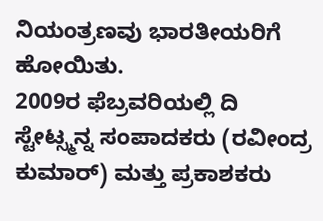ನಿಯಂತ್ರಣವು ಭಾರತೀಯರಿಗೆ ಹೋಯಿತು.
2009ರ ಫೆಬ್ರವರಿಯಲ್ಲಿ ದಿ ಸ್ಟೇಟ್ಸ್ಮನ್ನ ಸಂಪಾದಕರು (ರವೀಂದ್ರ ಕುಮಾರ್) ಮತ್ತು ಪ್ರಕಾಶಕರು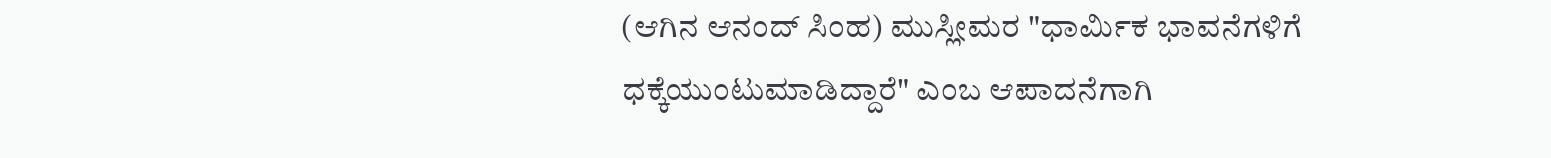(ಆಗಿನ ಆನಂದ್ ಸಿಂಹ) ಮುಸ್ಲೀಮರ "ಧಾರ್ಮಿಕ ಭಾವನೆಗಳಿಗೆ ಧಕ್ಕೆಯುಂಟುಮಾಡಿದ್ದಾರೆ" ಎಂಬ ಆಪಾದನೆಗಾಗಿ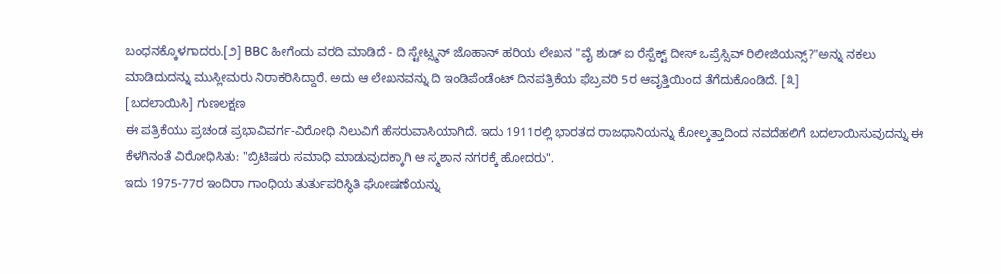ಬಂಧನಕ್ಕೊಳಗಾದರು.[೨] BBC ಹೀಗೆಂದು ವರದಿ ಮಾಡಿದೆ - ದಿ ಸ್ಟೇಟ್ಸ್ಮನ್ ಜೊಹಾನ್ ಹರಿಯ ಲೇಖನ "ವೈ ಶುಡ್ ಐ ರೆಸ್ಪೆಕ್ಟ್ ದೀಸ್ ಒಪ್ರೆಸ್ಸಿವ್ ರಿಲೀಜಿಯನ್ಸ್?"ಅನ್ನು ನಕಲು ಮಾಡಿದುದನ್ನು ಮುಸ್ಲೀಮರು ನಿರಾಕರಿಸಿದ್ದಾರೆ. ಅದು ಆ ಲೇಖನವನ್ನು ದಿ ಇಂಡಿಪೆಂಡೆಂಟ್ ದಿನಪತ್ರಿಕೆಯ ಫೆಬ್ರವರಿ 5ರ ಆವೃತ್ತಿಯಿಂದ ತೆಗೆದುಕೊಂಡಿದೆ. [೩]
[ಬದಲಾಯಿಸಿ] ಗುಣಲಕ್ಷಣ
ಈ ಪತ್ರಿಕೆಯು ಪ್ರಚಂಡ ಪ್ರಭಾವಿವರ್ಗ-ವಿರೋಧಿ ನಿಲುವಿಗೆ ಹೆಸರುವಾಸಿಯಾಗಿದೆ. ಇದು 1911ರಲ್ಲಿ ಭಾರತದ ರಾಜಧಾನಿಯನ್ನು ಕೋಲ್ಕತ್ತಾದಿಂದ ನವದೆಹಲಿಗೆ ಬದಲಾಯಿಸುವುದನ್ನು ಈ ಕೆಳಗಿನಂತೆ ವಿರೋಧಿಸಿತು: "ಬ್ರಿಟಿಷರು ಸಮಾಧಿ ಮಾಡುವುದಕ್ಕಾಗಿ ಆ ಸ್ಮಶಾನ ನಗರಕ್ಕೆ ಹೋದರು".
ಇದು 1975-77ರ ಇಂದಿರಾ ಗಾಂಧಿಯ ತುರ್ತುಪರಿಸ್ಥಿತಿ ಘೋಷಣೆಯನ್ನು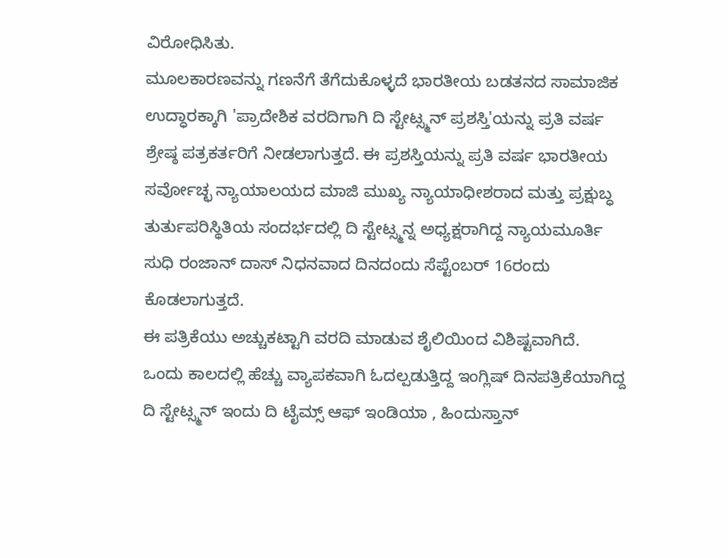ವಿರೋಧಿಸಿತು.
ಮೂಲಕಾರಣವನ್ನು ಗಣನೆಗೆ ತೆಗೆದುಕೊಳ್ಳದೆ ಭಾರತೀಯ ಬಡತನದ ಸಾಮಾಜಿಕ ಉದ್ಧಾರಕ್ಕಾಗಿ 'ಪ್ರಾದೇಶಿಕ ವರದಿಗಾಗಿ ದಿ ಸ್ಟೇಟ್ಸ್ಮನ್ ಪ್ರಶಸ್ತಿ'ಯನ್ನು ಪ್ರತಿ ವರ್ಷ ಶ್ರೇಷ್ಠ ಪತ್ರಕರ್ತರಿಗೆ ನೀಡಲಾಗುತ್ತದೆ. ಈ ಪ್ರಶಸ್ತಿಯನ್ನು ಪ್ರತಿ ವರ್ಷ ಭಾರತೀಯ ಸರ್ವೋಚ್ಛ ನ್ಯಾಯಾಲಯದ ಮಾಜಿ ಮುಖ್ಯ ನ್ಯಾಯಾಧೀಶರಾದ ಮತ್ತು ಪ್ರಕ್ಷುಬ್ಧ ತುರ್ತುಪರಿಸ್ಥಿತಿಯ ಸಂದರ್ಭದಲ್ಲಿ ದಿ ಸ್ಟೇಟ್ಸ್ಮನ್ನ ಅಧ್ಯಕ್ಷರಾಗಿದ್ದ ನ್ಯಾಯಮೂರ್ತಿ ಸುಧಿ ರಂಜಾನ್ ದಾಸ್ ನಿಧನವಾದ ದಿನದಂದು ಸೆಪ್ಟೆಂಬರ್ 16ರಂದು ಕೊಡಲಾಗುತ್ತದೆ.
ಈ ಪತ್ರಿಕೆಯು ಅಚ್ಚುಕಟ್ಟಾಗಿ ವರದಿ ಮಾಡುವ ಶೈಲಿಯಿಂದ ವಿಶಿಷ್ಟವಾಗಿದೆ.
ಒಂದು ಕಾಲದಲ್ಲಿ ಹೆಚ್ಚು ವ್ಯಾಪಕವಾಗಿ ಓದಲ್ಪಡುತ್ತಿದ್ದ ಇಂಗ್ಲಿಷ್ ದಿನಪತ್ರಿಕೆಯಾಗಿದ್ದ ದಿ ಸ್ಟೇಟ್ಸ್ಮನ್ ಇಂದು ದಿ ಟೈಮ್ಸ್ ಆಫ್ ಇಂಡಿಯಾ , ಹಿಂದುಸ್ತಾನ್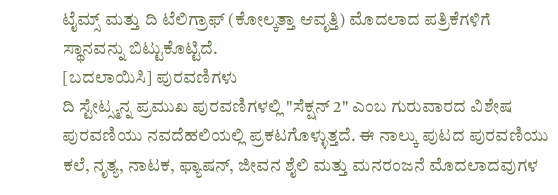ಟೈಮ್ಸ್ ಮತ್ತು ದಿ ಟೆಲಿಗ್ರಾಫ್ (ಕೋಲ್ಕತ್ತಾ ಆವೃತ್ತಿ) ಮೊದಲಾದ ಪತ್ರಿಕೆಗಳಿಗೆ ಸ್ಥಾನವನ್ನು ಬಿಟ್ಟುಕೊಟ್ಟಿದೆ.
[ಬದಲಾಯಿಸಿ] ಪುರವಣಿಗಳು
ದಿ ಸ್ಟೇಟ್ಸ್ಮನ್ನ ಪ್ರಮುಖ ಪುರವಣಿಗಳಲ್ಲಿ "ಸೆಕ್ಷನ್ 2" ಎಂಬ ಗುರುವಾರದ ವಿಶೇಷ ಪುರವಣಿಯು ನವದೆಹಲಿಯಲ್ಲಿ ಪ್ರಕಟಗೊಳ್ಳುತ್ತದೆ. ಈ ನಾಲ್ಕು ಪುಟದ ಪುರವಣಿಯು ಕಲೆ, ನೃತ್ಯ, ನಾಟಕ, ಫ್ಯಾಷನ್, ಜೀವನ ಶೈಲಿ ಮತ್ತು ಮನರಂಜನೆ ಮೊದಲಾದವುಗಳ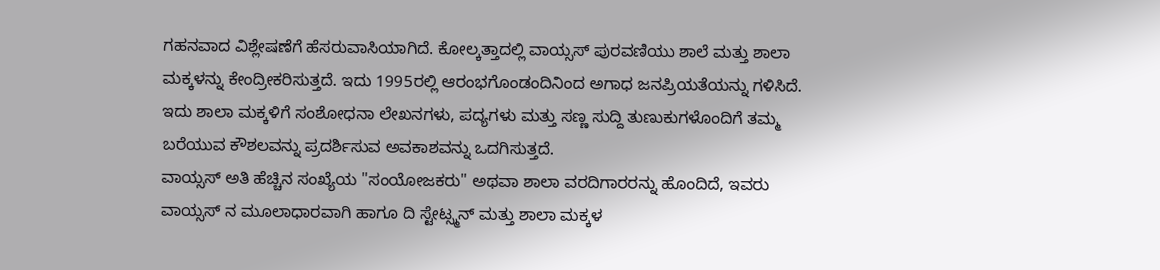ಗಹನವಾದ ವಿಶ್ಲೇಷಣೆಗೆ ಹೆಸರುವಾಸಿಯಾಗಿದೆ. ಕೋಲ್ಕತ್ತಾದಲ್ಲಿ ವಾಯ್ಸಸ್ ಪುರವಣಿಯು ಶಾಲೆ ಮತ್ತು ಶಾಲಾ ಮಕ್ಕಳನ್ನು ಕೇಂದ್ರೀಕರಿಸುತ್ತದೆ. ಇದು 1995ರಲ್ಲಿ ಆರಂಭಗೊಂಡಂದಿನಿಂದ ಅಗಾಧ ಜನಪ್ರಿಯತೆಯನ್ನು ಗಳಿಸಿದೆ. ಇದು ಶಾಲಾ ಮಕ್ಕಳಿಗೆ ಸಂಶೋಧನಾ ಲೇಖನಗಳು, ಪದ್ಯಗಳು ಮತ್ತು ಸಣ್ಣ ಸುದ್ದಿ ತುಣುಕುಗಳೊಂದಿಗೆ ತಮ್ಮ ಬರೆಯುವ ಕೌಶಲವನ್ನು ಪ್ರದರ್ಶಿಸುವ ಅವಕಾಶವನ್ನು ಒದಗಿಸುತ್ತದೆ.
ವಾಯ್ಸಸ್ ಅತಿ ಹೆಚ್ಚಿನ ಸಂಖ್ಯೆಯ "ಸಂಯೋಜಕರು" ಅಥವಾ ಶಾಲಾ ವರದಿಗಾರರನ್ನು ಹೊಂದಿದೆ, ಇವರು ವಾಯ್ಸಸ್ ನ ಮೂಲಾಧಾರವಾಗಿ ಹಾಗೂ ದಿ ಸ್ಟೇಟ್ಸ್ಮನ್ ಮತ್ತು ಶಾಲಾ ಮಕ್ಕಳ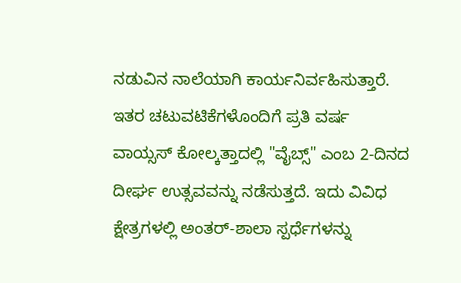ನಡುವಿನ ನಾಲೆಯಾಗಿ ಕಾರ್ಯನಿರ್ವಹಿಸುತ್ತಾರೆ. ಇತರ ಚಟುವಟಿಕೆಗಳೊಂದಿಗೆ ಪ್ರತಿ ವರ್ಷ ವಾಯ್ಸಸ್ ಕೋಲ್ಕತ್ತಾದಲ್ಲಿ "ವೈಬ್ಸ್" ಎಂಬ 2-ದಿನದ ದೀರ್ಘ ಉತ್ಸವವನ್ನು ನಡೆಸುತ್ತದೆ. ಇದು ವಿವಿಧ ಕ್ಷೇತ್ರಗಳಲ್ಲಿ ಅಂತರ್-ಶಾಲಾ ಸ್ಪರ್ಧೆಗಳನ್ನು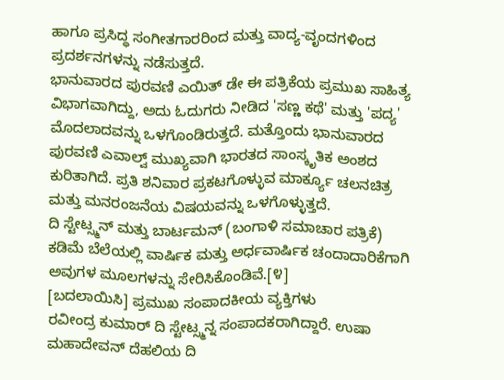ಹಾಗೂ ಪ್ರಸಿದ್ಧ ಸಂಗೀತಗಾರರಿಂದ ಮತ್ತು ವಾದ್ಯ-ವೃಂದಗಳಿಂದ ಪ್ರದರ್ಶನಗಳನ್ನು ನಡೆಸುತ್ತದೆ.
ಭಾನುವಾರದ ಪುರವಣಿ ಎಯಿತ್ ಡೇ ಈ ಪತ್ರಿಕೆಯ ಪ್ರಮುಖ ಸಾಹಿತ್ಯ ವಿಭಾಗವಾಗಿದ್ದು, ಅದು ಓದುಗರು ನೀಡಿದ 'ಸಣ್ಣ ಕಥೆ' ಮತ್ತು 'ಪದ್ಯ' ಮೊದಲಾದವನ್ನು ಒಳಗೊಂಡಿರುತ್ತದೆ. ಮತ್ತೊಂದು ಭಾನುವಾರದ ಪುರವಣಿ ಎವಾಲ್ವ್ ಮುಖ್ಯವಾಗಿ ಭಾರತದ ಸಾಂಸ್ಕೃತಿಕ ಅಂಶದ ಕುರಿತಾಗಿದೆ. ಪ್ರತಿ ಶನಿವಾರ ಪ್ರಕಟಗೊಳ್ಳುವ ಮಾರ್ಕ್ಯೂ ಚಲನಚಿತ್ರ ಮತ್ತು ಮನರಂಜನೆಯ ವಿಷಯವನ್ನು ಒಳಗೊಳ್ಳುತ್ತದೆ.
ದಿ ಸ್ಟೇಟ್ಸ್ಮನ್ ಮತ್ತು ಬಾರ್ಟಮನ್ (ಬಂಗಾಳಿ ಸಮಾಚಾರ ಪತ್ರಿಕೆ) ಕಡಿಮೆ ಬೆಲೆಯಲ್ಲಿ ವಾರ್ಷಿಕ ಮತ್ತು ಅರ್ಧವಾರ್ಷಿಕ ಚಂದಾದಾರಿಕೆಗಾಗಿ ಅವುಗಳ ಮೂಲಗಳನ್ನು ಸೇರಿಸಿಕೊಂಡಿವೆ.[೪]
[ಬದಲಾಯಿಸಿ] ಪ್ರಮುಖ ಸಂಪಾದಕೀಯ ವ್ಯಕ್ತಿಗಳು
ರವೀಂದ್ರ ಕುಮಾರ್ ದಿ ಸ್ಟೇಟ್ಸ್ಮನ್ನ ಸಂಪಾದಕರಾಗಿದ್ದಾರೆ. ಉಷಾ ಮಹಾದೇವನ್ ದೆಹಲಿಯ ದಿ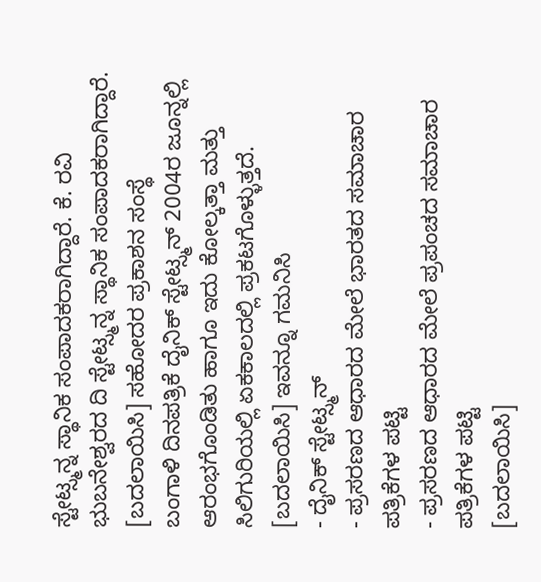ಸ್ಟೇಟ್ಸ್ಮನ್ನ ಸ್ಥಾನಿಕ ಸಂಪಾದಕರಾಗಿದ್ದಾರೆ. ಕೆ. ರವಿ ಭುಬನೇಶ್ವರದ ದಿ ಸ್ಟೇಟ್ಸ್ಮನ್ನ ಸ್ಥಾನಿಕ ಸಂಪಾದಕರಾಗಿದ್ದಾರೆ.
[ಬದಲಾಯಿಸಿ] ಸಹೋದರ ಪ್ರಕಾಶನ ಸಂಸ್ಥೆ
ಬಂಗಾಳಿ ದಿನಪತ್ರಿಕೆ ದೈನಿಕ್ ಸ್ಟೇಟ್ಸ್ಮನ್ 2004ರ ಜೂನ್ನಲ್ಲಿ ಆರಂಭಗೊಂಡಿತು ಹಾಗೂ ಇದು ಕೋಲ್ಕತ್ತಾ ಮತ್ತು ಸಿಲಿಗುರಿಯಲ್ಲಿ ಏಕಕಾಲದಲ್ಲಿ ಪ್ರಕಟಗೊಳ್ಳುತ್ತದೆ.
[ಬದಲಾಯಿಸಿ] ಇವನ್ನೂ ಗಮನಿಸಿ
- ದೈನಿಕ್ ಸ್ಟೇಟ್ಸ್ಮನ್
- ಪ್ರಸರಣದ ಆಧಾರದ ಮೇಲೆ ಭಾರತದ ಸಮಾಚಾರ ಪತ್ರಿಕೆಗಳ ಪಟ್ಟಿ
- ಪ್ರಸರಣದ ಆಧಾರದ ಮೇಲೆ ಪ್ರಪಂಚದ ಸಮಾಚಾರ ಪತ್ರಿಕೆಗಳ ಪಟ್ಟಿ
[ಬದಲಾಯಿಸಿ]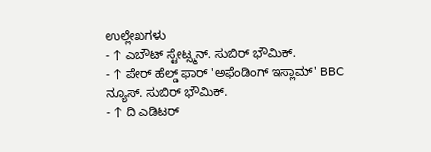ಉಲ್ಲೇಖಗಳು
- ↑ ಎಬೌಟ್ ಸ್ಟೇಟ್ಸ್ಮನ್. ಸುಬಿರ್ ಭೌಮಿಕ್.
- ↑ ಪೇರ್ ಹೆಲ್ಡ್ ಫಾರ್ 'ಅಫೆಂಡಿಂಗ್ ಇಸ್ಲಾಮ್' BBC ನ್ಯೂಸ್. ಸುಬಿರ್ ಭೌಮಿಕ್.
- ↑ ದಿ ಎಡಿಟರ್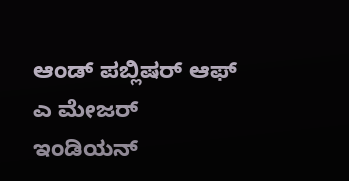ಆಂಡ್ ಪಬ್ಲಿಷರ್ ಆಫ್ ಎ ಮೇಜರ್ ಇಂಡಿಯನ್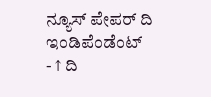ನ್ಯೂಸ್ ಪೇಪರ್ ದಿ ಇಂಡಿಪೆಂಡೆಂಟ್
- ↑ ದಿ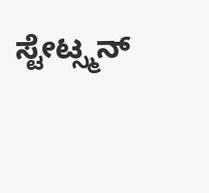ಸ್ಟೇಟ್ಸ್ಮನ್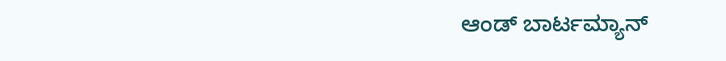ಆಂಡ್ ಬಾರ್ಟಮ್ಯಾನ್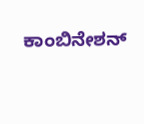ಕಾಂಬಿನೇಶನ್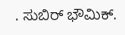. ಸುಬಿರ್ ಭೌಮಿಕ್.